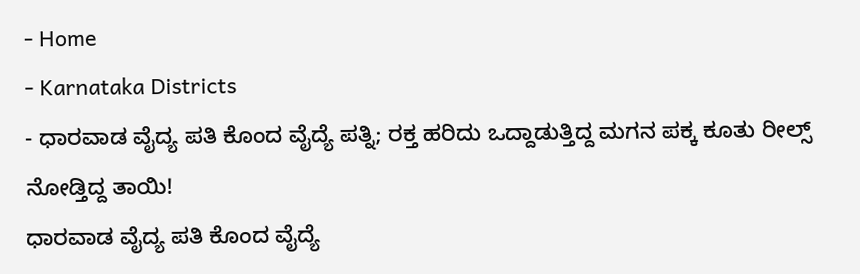- Home
- Karnataka Districts
- ಧಾರವಾಡ ವೈದ್ಯ ಪತಿ ಕೊಂದ ವೈದ್ಯೆ ಪತ್ನಿ; ರಕ್ತ ಹರಿದು ಒದ್ದಾಡುತ್ತಿದ್ದ ಮಗನ ಪಕ್ಕ ಕೂತು ರೀಲ್ಸ್ ನೋಡ್ತಿದ್ದ ತಾಯಿ!
ಧಾರವಾಡ ವೈದ್ಯ ಪತಿ ಕೊಂದ ವೈದ್ಯೆ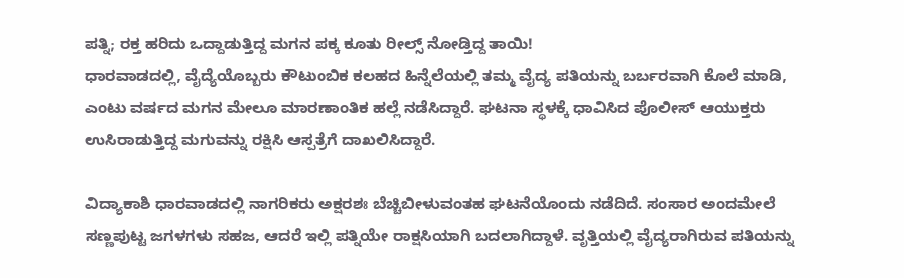ಪತ್ನಿ; ರಕ್ತ ಹರಿದು ಒದ್ದಾಡುತ್ತಿದ್ದ ಮಗನ ಪಕ್ಕ ಕೂತು ರೀಲ್ಸ್ ನೋಡ್ತಿದ್ದ ತಾಯಿ!
ಧಾರವಾಡದಲ್ಲಿ, ವೈದ್ಯೆಯೊಬ್ಬರು ಕೌಟುಂಬಿಕ ಕಲಹದ ಹಿನ್ನೆಲೆಯಲ್ಲಿ ತಮ್ಮ ವೈದ್ಯ ಪತಿಯನ್ನು ಬರ್ಬರವಾಗಿ ಕೊಲೆ ಮಾಡಿ, ಎಂಟು ವರ್ಷದ ಮಗನ ಮೇಲೂ ಮಾರಣಾಂತಿಕ ಹಲ್ಲೆ ನಡೆಸಿದ್ದಾರೆ. ಘಟನಾ ಸ್ಥಳಕ್ಕೆ ಧಾವಿಸಿದ ಪೊಲೀಸ್ ಆಯುಕ್ತರು ಉಸಿರಾಡುತ್ತಿದ್ದ ಮಗುವನ್ನು ರಕ್ಷಿಸಿ ಆಸ್ಪತ್ರೆಗೆ ದಾಖಲಿಸಿದ್ದಾರೆ.

ವಿದ್ಯಾಕಾಶಿ ಧಾರವಾಡದಲ್ಲಿ ನಾಗರಿಕರು ಅಕ್ಷರಶಃ ಬೆಚ್ಚಿಬೀಳುವಂತಹ ಘಟನೆಯೊಂದು ನಡೆದಿದೆ. ಸಂಸಾರ ಅಂದಮೇಲೆ ಸಣ್ಣಪುಟ್ಟ ಜಗಳಗಳು ಸಹಜ, ಆದರೆ ಇಲ್ಲಿ ಪತ್ನಿಯೇ ರಾಕ್ಷಸಿಯಾಗಿ ಬದಲಾಗಿದ್ದಾಳೆ. ವೃತ್ತಿಯಲ್ಲಿ ವೈದ್ಯರಾಗಿರುವ ಪತಿಯನ್ನು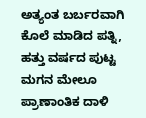ಅತ್ಯಂತ ಬರ್ಬರವಾಗಿ ಕೊಲೆ ಮಾಡಿದ ಪತ್ನಿ, ಹತ್ತು ವರ್ಷದ ಪುಟ್ಟ ಮಗನ ಮೇಲೂ ಪ್ರಾಣಾಂತಿಕ ದಾಳಿ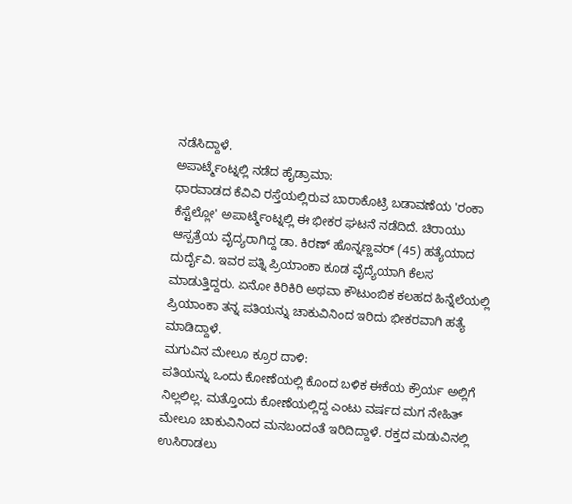ನಡೆಸಿದ್ದಾಳೆ.
ಅಪಾರ್ಟ್ಮೆಂಟ್ನಲ್ಲಿ ನಡೆದ ಹೈಡ್ರಾಮಾ:
ಧಾರವಾಡದ ಕೆವಿವಿ ರಸ್ತೆಯಲ್ಲಿರುವ ಬಾರಾಕೊಟ್ರಿ ಬಡಾವಣೆಯ 'ರಂಕಾ ಕೆಸ್ಟೆಲ್ಲೋ' ಅಪಾರ್ಟ್ಮೆಂಟ್ನಲ್ಲಿ ಈ ಭೀಕರ ಘಟನೆ ನಡೆದಿದೆ. ಚಿರಾಯು ಆಸ್ಪತ್ರೆಯ ವೈದ್ಯರಾಗಿದ್ದ ಡಾ. ಕಿರಣ್ ಹೊನ್ನಣ್ಣವರ್ (45) ಹತ್ಯೆಯಾದ ದುರ್ದೈವಿ. ಇವರ ಪತ್ನಿ ಪ್ರಿಯಾಂಕಾ ಕೂಡ ವೈದ್ಯೆಯಾಗಿ ಕೆಲಸ ಮಾಡುತ್ತಿದ್ದರು. ಏನೋ ಕಿರಿಕಿರಿ ಅಥವಾ ಕೌಟುಂಬಿಕ ಕಲಹದ ಹಿನ್ನೆಲೆಯಲ್ಲಿ ಪ್ರಿಯಾಂಕಾ ತನ್ನ ಪತಿಯನ್ನು ಚಾಕುವಿನಿಂದ ಇರಿದು ಭೀಕರವಾಗಿ ಹತ್ಯೆ ಮಾಡಿದ್ದಾಳೆ.
ಮಗುವಿನ ಮೇಲೂ ಕ್ರೂರ ದಾಳಿ:
ಪತಿಯನ್ನು ಒಂದು ಕೋಣೆಯಲ್ಲಿ ಕೊಂದ ಬಳಿಕ ಈಕೆಯ ಕ್ರೌರ್ಯ ಅಲ್ಲಿಗೆ ನಿಲ್ಲಲಿಲ್ಲ. ಮತ್ತೊಂದು ಕೋಣೆಯಲ್ಲಿದ್ದ ಎಂಟು ವರ್ಷದ ಮಗ ನೇಹಿತ್ ಮೇಲೂ ಚಾಕುವಿನಿಂದ ಮನಬಂದಂತೆ ಇರಿದಿದ್ದಾಳೆ. ರಕ್ತದ ಮಡುವಿನಲ್ಲಿ ಉಸಿರಾಡಲು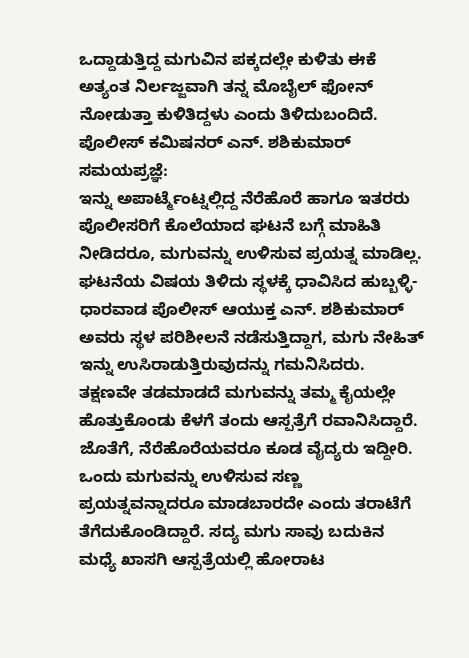ಒದ್ದಾಡುತ್ತಿದ್ದ ಮಗುವಿನ ಪಕ್ಕದಲ್ಲೇ ಕುಳಿತು ಈಕೆ ಅತ್ಯಂತ ನಿರ್ಲಜ್ಜವಾಗಿ ತನ್ನ ಮೊಬೈಲ್ ಫೋನ್ ನೋಡುತ್ತಾ ಕುಳಿತಿದ್ದಳು ಎಂದು ತಿಳಿದುಬಂದಿದೆ.
ಪೊಲೀಸ್ ಕಮಿಷನರ್ ಎನ್. ಶಶಿಕುಮಾರ್ ಸಮಯಪ್ರಜ್ಞೆ:
ಇನ್ನು ಅಪಾರ್ಟ್ಮೆಂಟ್ನಲ್ಲಿದ್ದ ನೆರೆಹೊರೆ ಹಾಗೂ ಇತರರು ಪೊಲೀಸರಿಗೆ ಕೊಲೆಯಾದ ಘಟನೆ ಬಗ್ಗೆ ಮಾಹಿತಿ ನೀಡಿದರೂ, ಮಗುವನ್ನು ಉಳಿಸುವ ಪ್ರಯತ್ನ ಮಾಡಿಲ್ಲ. ಘಟನೆಯ ವಿಷಯ ತಿಳಿದು ಸ್ಥಳಕ್ಕೆ ಧಾವಿಸಿದ ಹುಬ್ಬಳ್ಳಿ-ಧಾರವಾಡ ಪೊಲೀಸ್ ಆಯುಕ್ತ ಎನ್. ಶಶಿಕುಮಾರ್ ಅವರು ಸ್ಥಳ ಪರಿಶೀಲನೆ ನಡೆಸುತ್ತಿದ್ದಾಗ, ಮಗು ನೇಹಿತ್ ಇನ್ನು ಉಸಿರಾಡುತ್ತಿರುವುದನ್ನು ಗಮನಿಸಿದರು. ತಕ್ಷಣವೇ ತಡಮಾಡದೆ ಮಗುವನ್ನು ತಮ್ಮ ಕೈಯಲ್ಲೇ ಹೊತ್ತುಕೊಂಡು ಕೆಳಗೆ ತಂದು ಆಸ್ಪತ್ರೆಗೆ ರವಾನಿಸಿದ್ದಾರೆ.
ಜೊತೆಗೆ, ನೆರೆಹೊರೆಯವರೂ ಕೂಡ ವೈದ್ಯರು ಇದ್ದೀರಿ. ಒಂದು ಮಗುವನ್ನು ಉಳಿಸುವ ಸಣ್ಣ ಪ್ರಯತ್ನವನ್ನಾದರೂ ಮಾಡಬಾರದೇ ಎಂದು ತರಾಟೆಗೆ ತೆಗೆದುಕೊಂಡಿದ್ದಾರೆ. ಸದ್ಯ ಮಗು ಸಾವು ಬದುಕಿನ ಮಧ್ಯೆ ಖಾಸಗಿ ಆಸ್ಪತ್ರೆಯಲ್ಲಿ ಹೋರಾಟ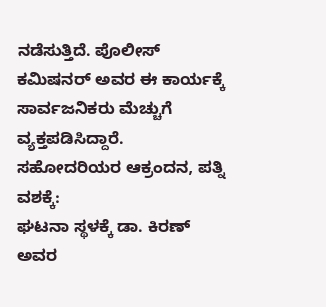ನಡೆಸುತ್ತಿದೆ. ಪೊಲೀಸ್ ಕಮಿಷನರ್ ಅವರ ಈ ಕಾರ್ಯಕ್ಕೆ ಸಾರ್ವಜನಿಕರು ಮೆಚ್ಚುಗೆ ವ್ಯಕ್ತಪಡಿಸಿದ್ದಾರೆ.
ಸಹೋದರಿಯರ ಆಕ್ರಂದನ, ಪತ್ನಿ ವಶಕ್ಕೆ:
ಘಟನಾ ಸ್ಥಳಕ್ಕೆ ಡಾ. ಕಿರಣ್ ಅವರ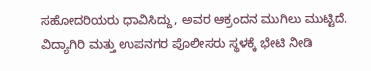ಸಹೋದರಿಯರು ಧಾವಿಸಿದ್ದು, ಅವರ ಆಕ್ರಂದನ ಮುಗಿಲು ಮುಟ್ಟಿದೆ. ವಿದ್ಯಾಗಿರಿ ಮತ್ತು ಉಪನಗರ ಪೊಲೀಸರು ಸ್ಥಳಕ್ಕೆ ಭೇಟಿ ನೀಡಿ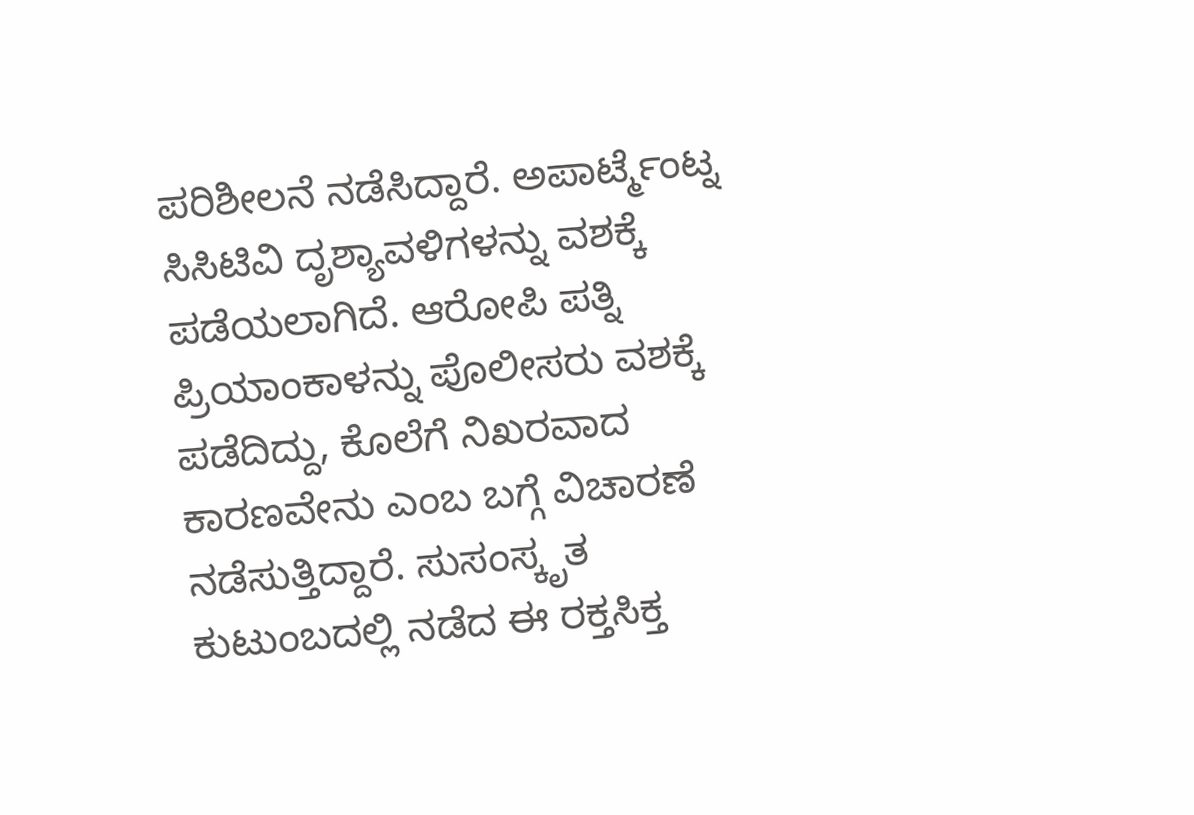ಪರಿಶೀಲನೆ ನಡೆಸಿದ್ದಾರೆ. ಅಪಾರ್ಟ್ಮೆಂಟ್ನ ಸಿಸಿಟಿವಿ ದೃಶ್ಯಾವಳಿಗಳನ್ನು ವಶಕ್ಕೆ ಪಡೆಯಲಾಗಿದೆ. ಆರೋಪಿ ಪತ್ನಿ ಪ್ರಿಯಾಂಕಾಳನ್ನು ಪೊಲೀಸರು ವಶಕ್ಕೆ ಪಡೆದಿದ್ದು, ಕೊಲೆಗೆ ನಿಖರವಾದ ಕಾರಣವೇನು ಎಂಬ ಬಗ್ಗೆ ವಿಚಾರಣೆ ನಡೆಸುತ್ತಿದ್ದಾರೆ. ಸುಸಂಸ್ಕೃತ ಕುಟುಂಬದಲ್ಲಿ ನಡೆದ ಈ ರಕ್ತಸಿಕ್ತ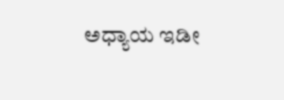ಅಧ್ಯಾಯ ಇಡೀ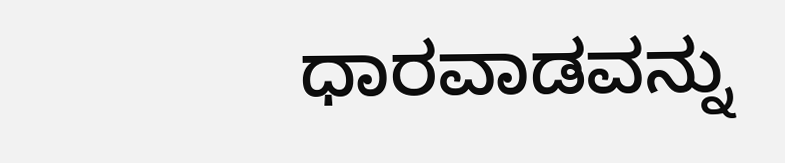ಧಾರವಾಡವನ್ನು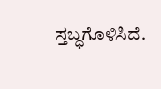ಸ್ತಬ್ಧಗೊಳಿಸಿದೆ.